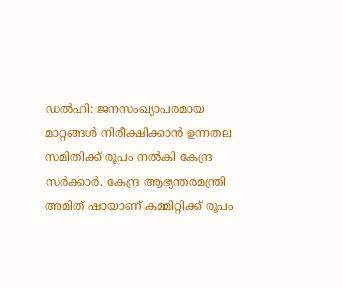ഡൽഹി: ജനസംഖ്യാപരമായ മാറ്റങ്ങൾ നിരീക്ഷിക്കാൻ ഉന്നതല സമിതിക്ക് രൂപം നൽകി കേന്ദ്ര സർക്കാർ. കേന്ദ്ര ആഭ്യന്തരമന്ത്രി അമിത് ഷായാണ് കമ്മിറ്റിക്ക് രൂപം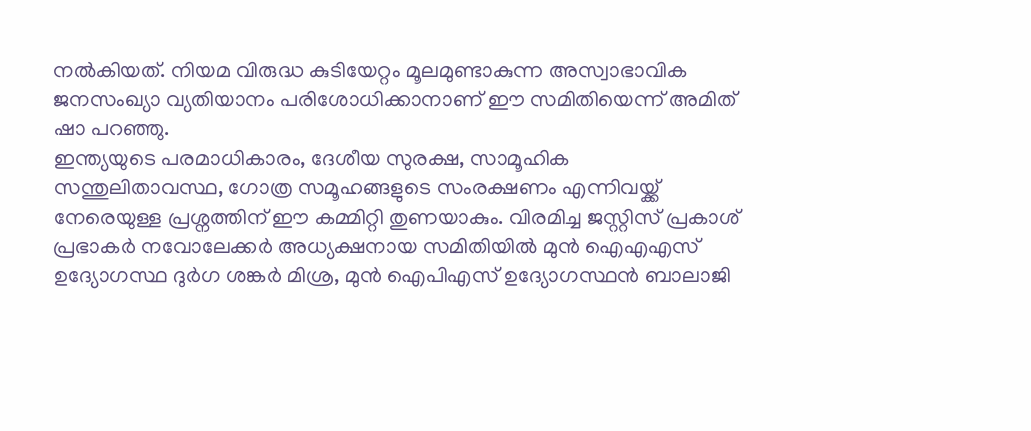നൽകിയത്. നിയമ വിരുദ്ധ കുടിയേറ്റം മൂലമുണ്ടാകുന്ന അസ്വാഭാവിക ജനസംഖ്യാ വ്യതിയാനം പരിശോധിക്കാനാണ് ഈ സമിതിയെന്ന് അമിത് ഷാ പറഞ്ഞു.
ഇന്ത്യയുടെ പരമാധികാരം, ദേശീയ സുരക്ഷ, സാമൂഹിക സന്തുലിതാവസ്ഥ, ഗോത്ര സമൂഹങ്ങളുടെ സംരക്ഷണം എന്നിവയ്ക്ക് നേരെയുള്ള പ്രശ്നത്തിന് ഈ കമ്മിറ്റി തുണയാകും. വിരമിച്ച ജസ്റ്റിസ് പ്രകാശ് പ്രഭാകർ നവോലേക്കർ അധ്യക്ഷനായ സമിതിയിൽ മുൻ ഐഎഎസ് ഉദ്യോഗസ്ഥ ദുർഗ ശങ്കർ മിശ്ര, മുൻ ഐപിഎസ് ഉദ്യോഗസ്ഥൻ ബാലാജി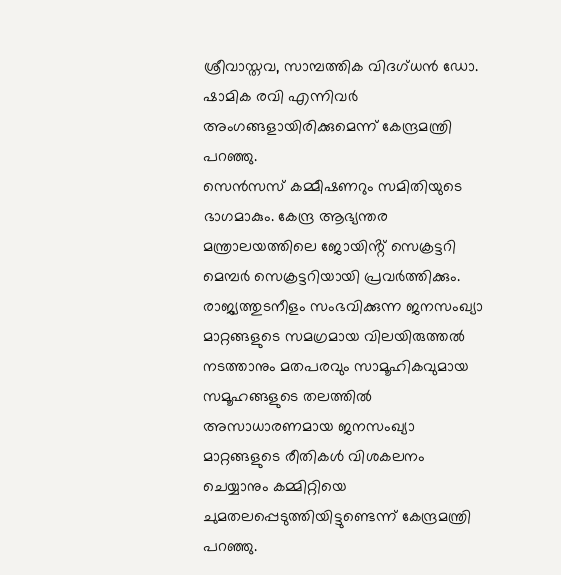ശ്രീവാസ്തവ, സാമ്പത്തിക വിദഗ്ധൻ ഡോ. ഷാമിക രവി എന്നിവർ അംഗങ്ങളായിരിക്കുമെന്ന് കേന്ദ്രമന്ത്രി പറഞ്ഞു.
സെൻസസ് കമ്മീഷണറും സമിതിയുടെ ഭാഗമാകും. കേന്ദ്ര ആഭ്യന്തര മന്ത്രാലയത്തിലെ ജോയിൻ്റ് സെക്രട്ടറി മെമ്പർ സെക്രട്ടറിയായി പ്രവർത്തിക്കും. രാജ്യത്തുടനീളം സംഭവിക്കുന്ന ജനസംഖ്യാ മാറ്റങ്ങളുടെ സമഗ്രമായ വിലയിരുത്തൽ നടത്താനും മതപരവും സാമൂഹികവുമായ സമൂഹങ്ങളുടെ തലത്തിൽ അസാധാരണമായ ജനസംഖ്യാ മാറ്റങ്ങളുടെ രീതികൾ വിശകലനം ചെയ്യാനും കമ്മിറ്റിയെ ചുമതലപ്പെടുത്തിയിട്ടുണ്ടെന്ന് കേന്ദ്രമന്ത്രി പറഞ്ഞു.